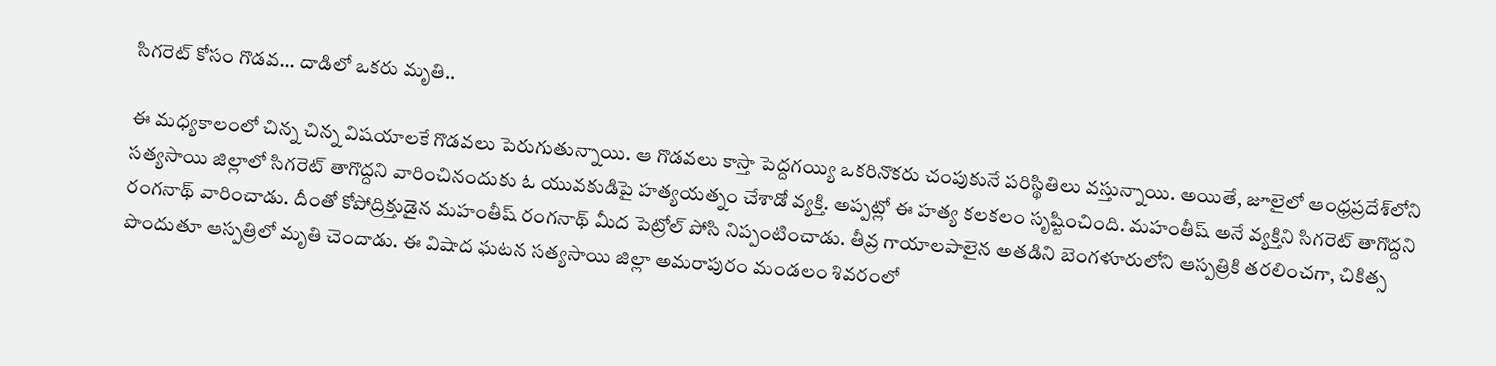సిగ‌రెట్ కోసం గొడ‌వ‌... దాడిలో ఒకరు మృతి..

ఈ మ‌ధ్యకాలంలో చిన్న చిన్న విష‌యాల‌కే గొడ‌వలు పెరుగుతున్నాయి. ఆ గొడ‌వ‌లు కాస్తా పెద్ద‌గ‌య్యి ఒక‌రినొక‌రు చంపుకునే పరిస్థితిలు వ‌స్తున్నాయి. అయితే, జూలైలో ఆంధ్రప్రదేశ్‌లోని సత్యసాయి జిల్లాలో సిగరెట్ తాగొద్దని వారించినందుకు ఓ యువకుడిపై హత్యయత్నం చేశాడో వ్యక్తి. అప్ప‌ట్లో ఈ హ‌త్య క‌ల‌క‌లం సృష్టించింది. మహంతీష్ అనే వ్యక్తిని సిగరెట్ తాగొద్దని రంగనాథ్ వారించాడు. దీంతో కోపోద్రిక్తుడైన‌ మహంతీష్ రంగనాథ్ మీద పెట్రోల్ పోసి నిప్పంటించాడు. తీవ్ర గాయాలపాలైన అతడిని బెంగళూరులోని ఆస్పత్రికి తరలించగా, చికిత్స పొందుతూ ఆస్ప‌త్రిలో మృతి చెందాడు. ఈ విషాద ఘ‌ట‌న సత్యసాయి జిల్లా అమరాపురం మండలం శివరంలో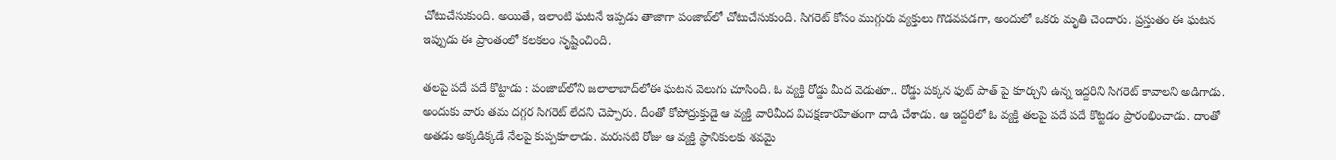చోటుచేసుకుంది. అయితే, ఇలాంటి ఘ‌ట‌నే ఇప్ప‌డు తాజాగా పంజాబ్‌లో చోటుచేసుకుంది. సిగ‌రెట్ కోసం ముగ్గురు వ్య‌క్తులు గొడ‌వ‌ప‌డ‌గా, అందులో ఒక‌రు మృతి చెందారు. ప్ర‌స్తుతం ఈ ఘ‌ట‌న ఇప్పుడు ఈ ప్రాంతంలో క‌ల‌క‌లం సృష్టించింది.

త‌ల‌పై ప‌దే ప‌దే కొట్టాడు : పంజాబ్‌లోని జలాలాబాద్‌లోఈ ఘటన వెలుగు చూసింది. ఓ వ్యక్తి రోడ్డు మీద వెడుతూ.. రోడ్డు పక్కన ఫుట్ పాత్ పై కూర్చుని ఉన్న ఇద్దరిని సిగరెట్ కావాలని అడిగాడు. అందుకు వారు తమ దగ్గర సిగ‌రెట్ లేదని చెప్పారు. దీంతో కోపోద్రుక్తుడై ఆ వ్య‌క్తి వారిమీద విచక్షణారహితంగా దాడి చేశాడు. ఆ ఇద్దరిలో ఓ వ్యక్తి తలపై పదే పదే కొట్టడం ప్రారంభించాడు. దాంతో అతడు అక్క‌డిక్క‌డే నేలపై కుప్ప‌కూలాడు. మరుసటి రోజు ఆ వ్య‌క్తి స్థానికులకు శవమై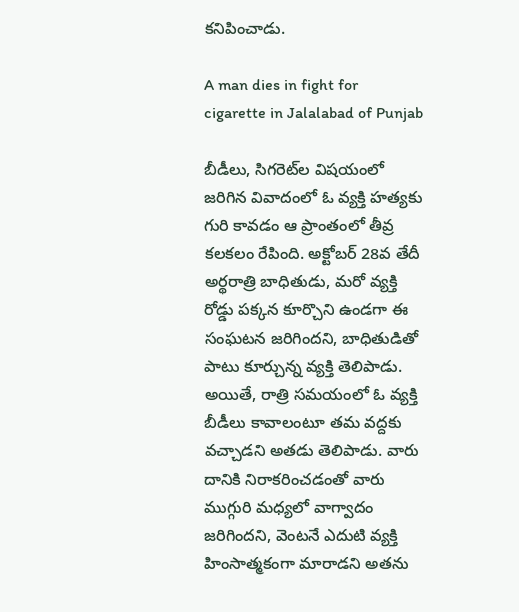కనిపించాడు.

A man dies in fight for cigarette in Jalalabad of Punjab

బీడీలు, సిగరెట్‌ల విషయంలో జరిగిన వివాదంలో ఓ వ్యక్తి హత్యకు గురి కావ‌డం ఆ ప్రాంతంలో తీవ్ర క‌ల‌క‌లం రేపింది. అక్టోబర్ 28వ తేదీ అర్థరాత్రి బాధితుడు, మరో వ్యక్తి రోడ్డు పక్కన కూర్చొని ఉండగా ఈ సంఘ‌ట‌న జ‌రిగింద‌ని, బాధితుడితో పాటు కూర్చున్న వ్యక్తి తెలిపాడు. అయితే, రాత్రి స‌మ‌యంలో ఓ వ్య‌క్తి బీడీలు కావాలంటూ తమ వద్దకు వచ్చాడ‌ని అతడు తెలిపాడు. వారు దానికి నిరాకరించడంతో వారు ముగ్గురి మ‌ధ్య‌లో వాగ్వాదం జరిగిందని, వెంటనే ఎదుటి వ్యక్తి హింసాత్మకంగా మారాడని అత‌ను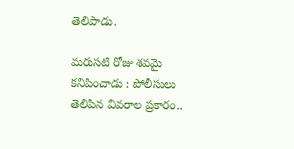తెలిపాడు.

మ‌రుస‌టి రోజు శ‌వ‌మై క‌నిపించాడు : పోలీసులు తెలిపిన వివ‌రాల ప్ర‌కారం..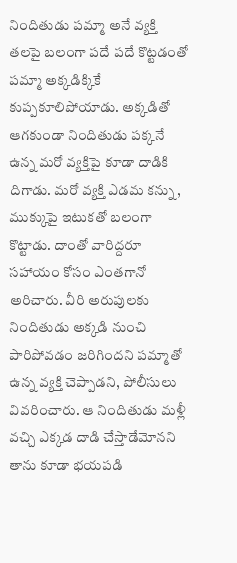నిందితుడు ప‌మ్మా అనే వ్య‌క్తి త‌ల‌పై బ‌లంగా ప‌దే ప‌దే కొట్ట‌డంతో ప‌మ్మా అక్క‌డిక్కికే కుప్ప‌కూలిపోయాడు. అక్క‌డితో ఆగ‌కుండా నిందితుడు ప‌క్క‌నే ఉన్న మ‌రో వ్య‌క్తిపై కూడా దాడికి దిగాడు. మ‌రో వ్య‌క్తి ఎడ‌మ క‌న్ను, ముక్కుపై ఇటుక‌తో బలంగా కొట్టాడు. దాంతో వారిద్ద‌రూ స‌హాయం కోసం ఎంత‌గానో అరిచారు. వీరి అరుపుల‌కు నిందితుడు అక్క‌డి నుంచి పారిపోవ‌డం జ‌రిగింద‌ని పమ్మాతో ఉన్న వ్యక్తి చెప్పాడని, పోలీసులు వివ‌రించారు. ఆ నిందితుడు మ‌ళ్లీ వ‌చ్చి ఎక్క‌డ దాడి చేస్తాడేమోన‌ని తాను కూడా భ‌య‌ప‌డి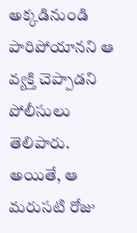అక్క‌డినుండి పారిపోయాన‌ని ఆ వ్య‌క్తి చెప్పాడ‌ని పోలీసులు తెలిపారు. అయితే, ఆ మరుసటి రోజు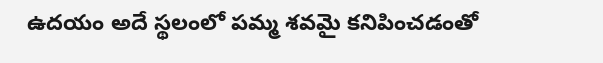ఉదయం అదే స్థలంలో పమ్మ శవమై కనిపించ‌డంతో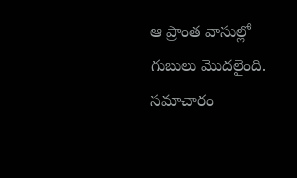ఆ ప్రాంత వాసుల్లో గుబులు మొద‌లైంది. సమాచారం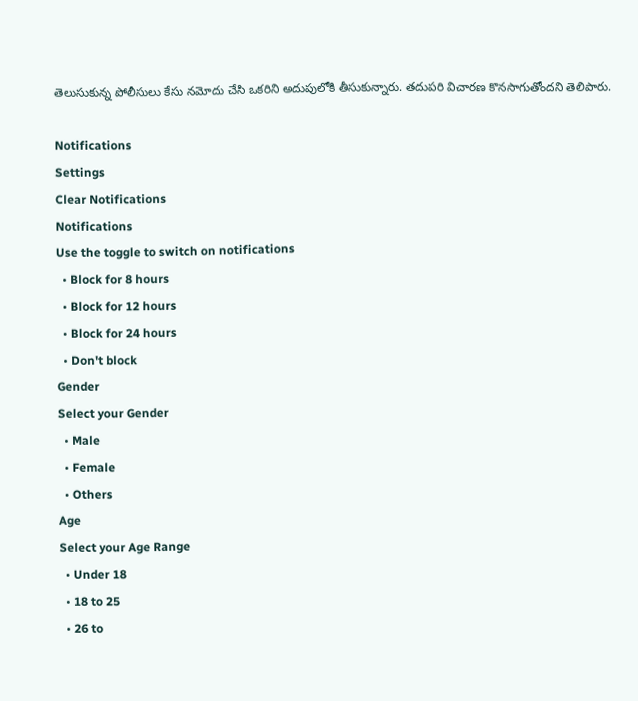తెలుసుకున్న పోలీసులు కేసు నమోదు చేసి ఒకరిని అదుపులోకి తీసుకున్నారు. తదుపరి విచారణ కొనసాగుతోందని తెలిపారు.

Notifications
Settings
Clear Notifications
Notifications
Use the toggle to switch on notifications
  • Block for 8 hours
  • Block for 12 hours
  • Block for 24 hours
  • Don't block
Gender
Select your Gender
  • Male
  • Female
  • Others
Age
Select your Age Range
  • Under 18
  • 18 to 25
  • 26 to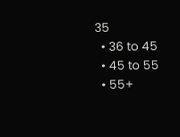35
  • 36 to 45
  • 45 to 55
  • 55+